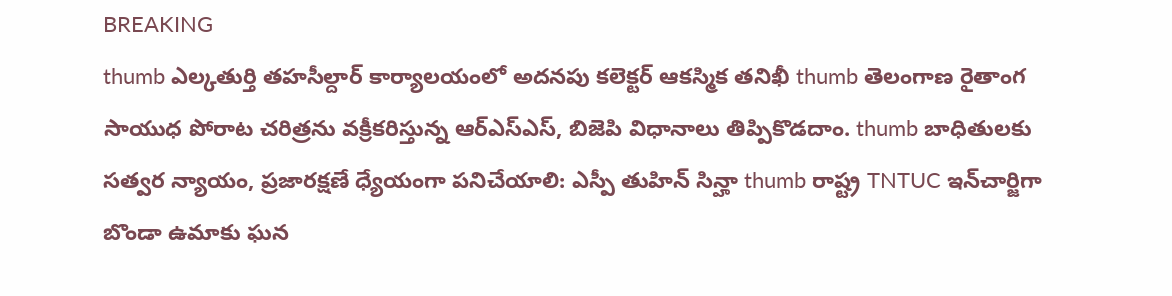BREAKING
thumb ఎల్కతుర్తి తహసీల్దార్ కార్యాలయంలో అదనపు కలెక్టర్ ఆకస్మిక తనిఖీ thumb తెలంగాణ రైతాంగ సాయుధ పోరాట చరిత్రను వక్రీకరిస్తున్న ఆర్ఎస్ఎస్, బిజెపి విధానాలు తిప్పికొడదాం. thumb బాధితులకు సత్వర న్యాయం, ప్రజారక్షణే ధ్యేయంగా పనిచేయాలి: ఎస్పీ తుహిన్ సిన్హా thumb రాష్ట్ర TNTUC ఇన్‌చార్జిగా బొండా ఉమాకు ఘన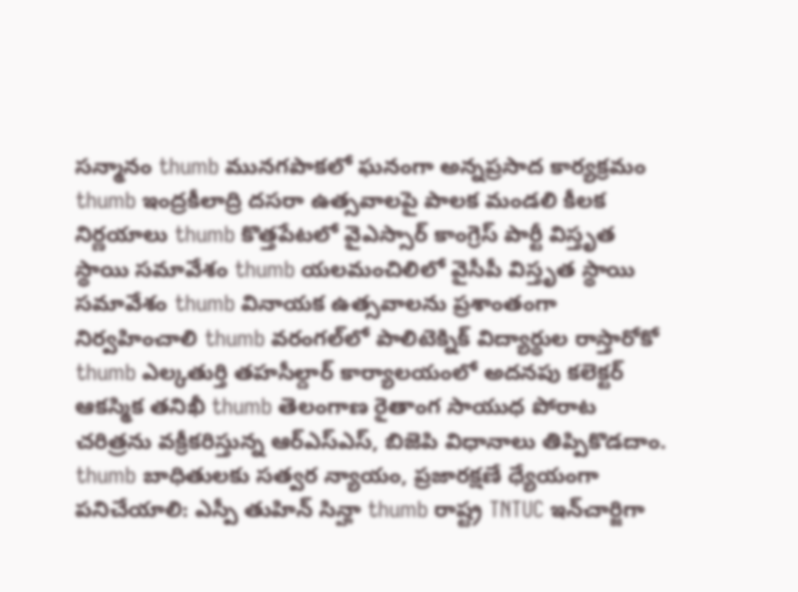సన్మానం thumb మునగపాకలో ఘనంగా అన్నప్రసాద కార్యక్రమం thumb ఇంద్రకీలాద్రి దసరా ఉత్సవాలపై పాలక మండలి కీలక నిర్ణయాలు thumb కొత్తపేటలో వైఎస్సార్ కాంగ్రెస్ పార్టీ విస్తృత స్థాయి సమావేశం thumb యలమంచిలిలో వైసీపీ విస్తృత స్థాయి సమావేశం thumb వినాయక ఉత్సవాలను ప్రశాంతంగా నిర్వహించాలి thumb వరంగల్‌లో పాలిటెక్నిక్ విద్యార్థుల రాస్తారోకో thumb ఎల్కతుర్తి తహసీల్దార్ కార్యాలయంలో అదనపు కలెక్టర్ ఆకస్మిక తనిఖీ thumb తెలంగాణ రైతాంగ సాయుధ పోరాట చరిత్రను వక్రీకరిస్తున్న ఆర్ఎస్ఎస్, బిజెపి విధానాలు తిప్పికొడదాం. thumb బాధితులకు సత్వర న్యాయం, ప్రజారక్షణే ధ్యేయంగా పనిచేయాలి: ఎస్పీ తుహిన్ సిన్హా thumb రాష్ట్ర TNTUC ఇన్‌చార్జిగా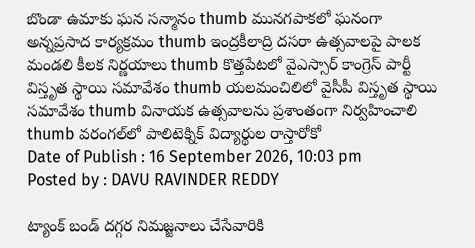బొండా ఉమాకు ఘన సన్మానం thumb మునగపాకలో ఘనంగా అన్నప్రసాద కార్యక్రమం thumb ఇంద్రకీలాద్రి దసరా ఉత్సవాలపై పాలక మండలి కీలక నిర్ణయాలు thumb కొత్తపేటలో వైఎస్సార్ కాంగ్రెస్ పార్టీ విస్తృత స్థాయి సమావేశం thumb యలమంచిలిలో వైసీపీ విస్తృత స్థాయి సమావేశం thumb వినాయక ఉత్సవాలను ప్రశాంతంగా నిర్వహించాలి thumb వరంగల్‌లో పాలిటెక్నిక్ విద్యార్థుల రాస్తారోకో
Date of Publish : 16 September 2026, 10:03 pm
Posted by : DAVU RAVINDER REDDY

ట్యాంక్ బండ్ దగ్గర నిమజ్జనాలు చేసేవారికి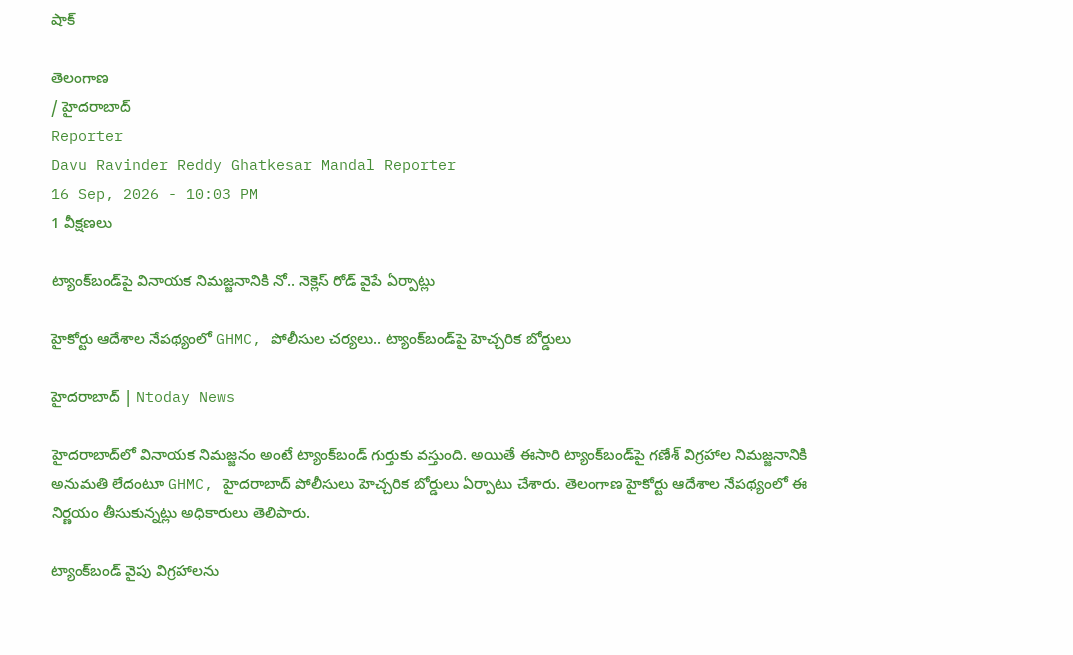షాక్

తెలంగాణ
/ హైదరాబాద్
Reporter
Davu Ravinder Reddy Ghatkesar Mandal Reporter
16 Sep, 2026 - 10:03 PM
1 వీక్షణలు

ట్యాంక్‌బండ్‌పై వినాయక నిమజ్జనానికి నో.. నెక్లెస్‌ రోడ్‌ వైపే ఏర్పాట్లు

హైకోర్టు ఆదేశాల నేపథ్యంలో GHMC, పోలీసుల చర్యలు.. ట్యాంక్‌బండ్‌పై హెచ్చరిక బోర్డులు

హైదరాబాద్ | Ntoday News

హైదరాబాద్‌లో వినాయక నిమజ్జనం అంటే ట్యాంక్‌బండ్‌ గుర్తుకు వస్తుంది. అయితే ఈసారి ట్యాంక్‌బండ్‌పై గణేశ్‌ విగ్రహాల నిమజ్జనానికి అనుమతి లేదంటూ GHMC, హైదరాబాద్‌ పోలీసులు హెచ్చరిక బోర్డులు ఏర్పాటు చేశారు. తెలంగాణ హైకోర్టు ఆదేశాల నేపథ్యంలో ఈ నిర్ణయం తీసుకున్నట్లు అధికారులు తెలిపారు.

ట్యాంక్‌బండ్‌ వైపు విగ్రహాలను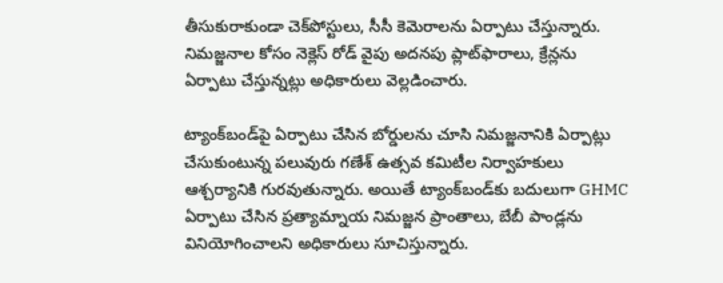తీసుకురాకుండా చెక్‌పోస్టులు, సీసీ కెమెరాలను ఏర్పాటు చేస్తున్నారు. నిమజ్జనాల కోసం నెక్లెస్‌ రోడ్‌ వైపు అదనపు ప్లాట్‌ఫారాలు, క్రేన్లను ఏర్పాటు చేస్తున్నట్లు అధికారులు వెల్లడించారు.

ట్యాంక్‌బండ్‌పై ఏర్పాటు చేసిన బోర్డులను చూసి నిమజ్జనానికి ఏర్పాట్లు చేసుకుంటున్న పలువురు గణేశ్‌ ఉత్సవ కమిటీల నిర్వాహకులు ఆశ్చర్యానికి గురవుతున్నారు. అయితే ట్యాంక్‌బండ్‌కు బదులుగా GHMC ఏర్పాటు చేసిన ప్రత్యామ్నాయ నిమజ్జన ప్రాంతాలు, బేబీ పాండ్లను వినియోగించాలని అధికారులు సూచిస్తున్నారు.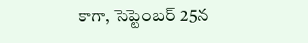కాగా, సెప్టెంబర్‌ 25న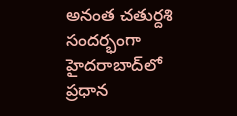అనంత చతుర్దశి సందర్భంగా హైదరాబాద్‌లో ప్రధాన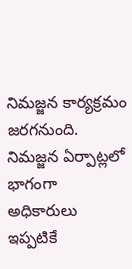నిమజ్జన కార్యక్రమం జరగనుంది. నిమజ్జన ఏర్పాట్లలో భాగంగా అధికారులు ఇప్పటికే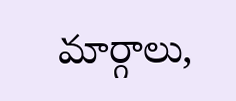మార్గాలు,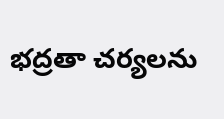భద్రతా చర్యలను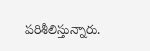పరిశీలిస్తున్నారు.